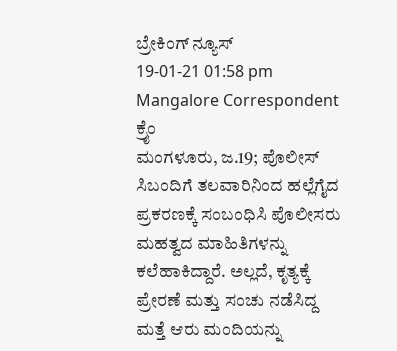ಬ್ರೇಕಿಂಗ್ ನ್ಯೂಸ್
19-01-21 01:58 pm Mangalore Correspondent ಕ್ರೈಂ
ಮಂಗಳೂರು, ಜ.19; ಪೊಲೀಸ್ ಸಿಬಂದಿಗೆ ತಲವಾರಿನಿಂದ ಹಲ್ಲೆಗೈದ ಪ್ರಕರಣಕ್ಕೆ ಸಂಬಂಧಿಸಿ ಪೊಲೀಸರು ಮಹತ್ವದ ಮಾಹಿತಿಗಳನ್ನು ಕಲೆಹಾಕಿದ್ದಾರೆ. ಅಲ್ಲದೆ, ಕೃತ್ಯಕ್ಕೆ ಪ್ರೇರಣೆ ಮತ್ತು ಸಂಚು ನಡೆಸಿದ್ದ ಮತ್ತೆ ಆರು ಮಂದಿಯನ್ನು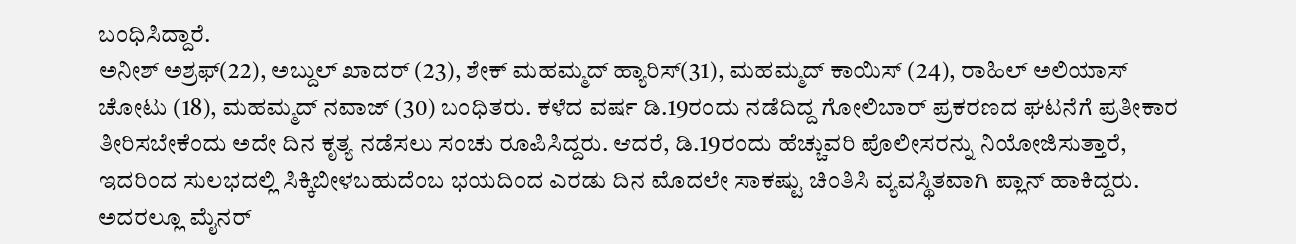ಬಂಧಿಸಿದ್ದಾರೆ.
ಅನೀಶ್ ಅಶ್ರಫ್(22), ಅಬ್ದುಲ್ ಖಾದರ್ (23), ಶೇಕ್ ಮಹಮ್ಮದ್ ಹ್ಯಾರಿಸ್(31), ಮಹಮ್ಮದ್ ಕಾಯಿಸ್ (24), ರಾಹಿಲ್ ಅಲಿಯಾಸ್ ಚೋಟು (18), ಮಹಮ್ಮದ್ ನವಾಜ್ (30) ಬಂಧಿತರು. ಕಳೆದ ವರ್ಷ ಡಿ.19ರಂದು ನಡೆದಿದ್ದ ಗೋಲಿಬಾರ್ ಪ್ರಕರಣದ ಘಟನೆಗೆ ಪ್ರತೀಕಾರ ತೀರಿಸಬೇಕೆಂದು ಅದೇ ದಿನ ಕೃತ್ಯ ನಡೆಸಲು ಸಂಚು ರೂಪಿಸಿದ್ದರು. ಆದರೆ, ಡಿ.19ರಂದು ಹೆಚ್ಚುವರಿ ಪೊಲೀಸರನ್ನು ನಿಯೋಜಿಸುತ್ತಾರೆ, ಇದರಿಂದ ಸುಲಭದಲ್ಲಿ ಸಿಕ್ಕಿಬೀಳಬಹುದೆಂಬ ಭಯದಿಂದ ಎರಡು ದಿನ ಮೊದಲೇ ಸಾಕಷ್ಟು ಚಿಂತಿಸಿ ವ್ಯವಸ್ಥಿತವಾಗಿ ಪ್ಲಾನ್ ಹಾಕಿದ್ದರು. ಅದರಲ್ಲೂ ಮೈನರ್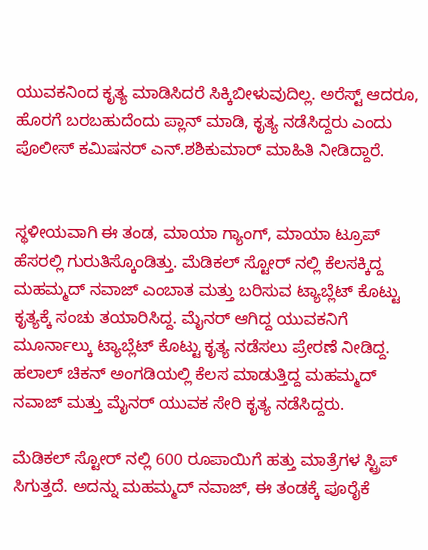ಯುವಕನಿಂದ ಕೃತ್ಯ ಮಾಡಿಸಿದರೆ ಸಿಕ್ಕಿಬೀಳುವುದಿಲ್ಲ. ಅರೆಸ್ಟ್ ಆದರೂ, ಹೊರಗೆ ಬರಬಹುದೆಂದು ಪ್ಲಾನ್ ಮಾಡಿ, ಕೃತ್ಯ ನಡೆಸಿದ್ದರು ಎಂದು ಪೊಲೀಸ್ ಕಮಿಷನರ್ ಎನ್.ಶಶಿಕುಮಾರ್ ಮಾಹಿತಿ ನೀಡಿದ್ದಾರೆ.


ಸ್ಥಳೀಯವಾಗಿ ಈ ತಂಡ, ಮಾಯಾ ಗ್ಯಾಂಗ್, ಮಾಯಾ ಟ್ರೂಪ್ ಹೆಸರಲ್ಲಿ ಗುರುತಿಸ್ಕೊಂಡಿತ್ತು. ಮೆಡಿಕಲ್ ಸ್ಟೋರ್ ನಲ್ಲಿ ಕೆಲಸಕ್ಕಿದ್ದ ಮಹಮ್ಮದ್ ನವಾಜ್ ಎಂಬಾತ ಮತ್ತು ಬರಿಸುವ ಟ್ಯಾಬ್ಲೆಟ್ ಕೊಟ್ಟು ಕೃತ್ಯಕ್ಕೆ ಸಂಚು ತಯಾರಿಸಿದ್ದ. ಮೈನರ್ ಆಗಿದ್ದ ಯುವಕನಿಗೆ ಮೂರ್ನಾಲ್ಕು ಟ್ಯಾಬ್ಲೆಟ್ ಕೊಟ್ಟು ಕೃತ್ಯ ನಡೆಸಲು ಪ್ರೇರಣೆ ನೀಡಿದ್ದ. ಹಲಾಲ್ ಚಿಕನ್ ಅಂಗಡಿಯಲ್ಲಿ ಕೆಲಸ ಮಾಡುತ್ತಿದ್ದ ಮಹಮ್ಮದ್ ನವಾಜ್ ಮತ್ತು ಮೈನರ್ ಯುವಕ ಸೇರಿ ಕೃತ್ಯ ನಡೆಸಿದ್ದರು.

ಮೆಡಿಕಲ್ ಸ್ಟೋರ್ ನಲ್ಲಿ 600 ರೂಪಾಯಿಗೆ ಹತ್ತು ಮಾತ್ರೆಗಳ ಸ್ಟ್ರಿಪ್ ಸಿಗುತ್ತದೆ. ಅದನ್ನು ಮಹಮ್ಮದ್ ನವಾಜ್, ಈ ತಂಡಕ್ಕೆ ಪೂರೈಕೆ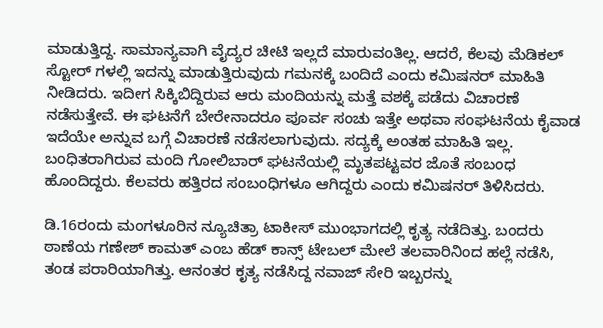ಮಾಡುತ್ತಿದ್ದ. ಸಾಮಾನ್ಯವಾಗಿ ವೈದ್ಯರ ಚೀಟಿ ಇಲ್ಲದೆ ಮಾರುವಂತಿಲ್ಲ. ಆದರೆ, ಕೆಲವು ಮೆಡಿಕಲ್ ಸ್ಟೋರ್ ಗಳಲ್ಲಿ ಇದನ್ನು ಮಾಡುತ್ತಿರುವುದು ಗಮನಕ್ಕೆ ಬಂದಿದೆ ಎಂದು ಕಮಿಷನರ್ ಮಾಹಿತಿ ನೀಡಿದರು. ಇದೀಗ ಸಿಕ್ಕಿಬಿದ್ದಿರುವ ಆರು ಮಂದಿಯನ್ನು ಮತ್ತೆ ವಶಕ್ಕೆ ಪಡೆದು ವಿಚಾರಣೆ ನಡೆಸುತ್ತೇವೆ. ಈ ಘಟನೆಗೆ ಬೇರೇನಾದರೂ ಪೂರ್ವ ಸಂಚು ಇತ್ತೇ ಅಥವಾ ಸಂಘಟನೆಯ ಕೈವಾಡ ಇದೆಯೇ ಅನ್ನುವ ಬಗ್ಗೆ ವಿಚಾರಣೆ ನಡೆಸಲಾಗುವುದು. ಸದ್ಯಕ್ಕೆ ಅಂತಹ ಮಾಹಿತಿ ಇಲ್ಲ. ಬಂಧಿತರಾಗಿರುವ ಮಂದಿ ಗೋಲಿಬಾರ್ ಘಟನೆಯಲ್ಲಿ ಮೃತಪಟ್ಟವರ ಜೊತೆ ಸಂಬಂಧ ಹೊಂದಿದ್ದರು. ಕೆಲವರು ಹತ್ತಿರದ ಸಂಬಂಧಿಗಳೂ ಆಗಿದ್ದರು ಎಂದು ಕಮಿಷನರ್ ತಿಳಿಸಿದರು.

ಡಿ.16ರಂದು ಮಂಗಳೂರಿನ ನ್ಯೂಚಿತ್ರಾ ಟಾಕೀಸ್ ಮುಂಭಾಗದಲ್ಲಿ ಕೃತ್ಯ ನಡೆದಿತ್ತು. ಬಂದರು ಠಾಣೆಯ ಗಣೇಶ್ ಕಾಮತ್ ಎಂಬ ಹೆಡ್ ಕಾನ್ಸ್ ಟೇಬಲ್ ಮೇಲೆ ತಲವಾರಿನಿಂದ ಹಲ್ಲೆ ನಡೆಸಿ, ತಂಡ ಪರಾರಿಯಾಗಿತ್ತು. ಆನಂತರ ಕೃತ್ಯ ನಡೆಸಿದ್ದ ನವಾಜ್ ಸೇರಿ ಇಬ್ಬರನ್ನು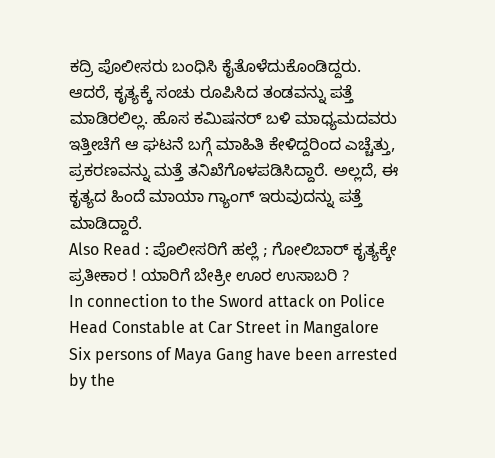ಕದ್ರಿ ಪೊಲೀಸರು ಬಂಧಿಸಿ ಕೈತೊಳೆದುಕೊಂಡಿದ್ದರು. ಆದರೆ, ಕೃತ್ಯಕ್ಕೆ ಸಂಚು ರೂಪಿಸಿದ ತಂಡವನ್ನು ಪತ್ತೆ ಮಾಡಿರಲಿಲ್ಲ. ಹೊಸ ಕಮಿಷನರ್ ಬಳಿ ಮಾಧ್ಯಮದವರು ಇತ್ತೀಚೆಗೆ ಆ ಘಟನೆ ಬಗ್ಗೆ ಮಾಹಿತಿ ಕೇಳಿದ್ದರಿಂದ ಎಚ್ಚೆತ್ತು, ಪ್ರಕರಣವನ್ನು ಮತ್ತೆ ತನಿಖೆಗೊಳಪಡಿಸಿದ್ದಾರೆ. ಅಲ್ಲದೆ, ಈ ಕೃತ್ಯದ ಹಿಂದೆ ಮಾಯಾ ಗ್ಯಾಂಗ್ ಇರುವುದನ್ನು ಪತ್ತೆ ಮಾಡಿದ್ದಾರೆ.
Also Read : ಪೊಲೀಸರಿಗೆ ಹಲ್ಲೆ ; ಗೋಲಿಬಾರ್ ಕೃತ್ಯಕ್ಕೇ ಪ್ರತೀಕಾರ ! ಯಾರಿಗೆ ಬೇಕ್ರೀ ಊರ ಉಸಾಬರಿ ?
In connection to the Sword attack on Police Head Constable at Car Street in Mangalore Six persons of Maya Gang have been arrested by the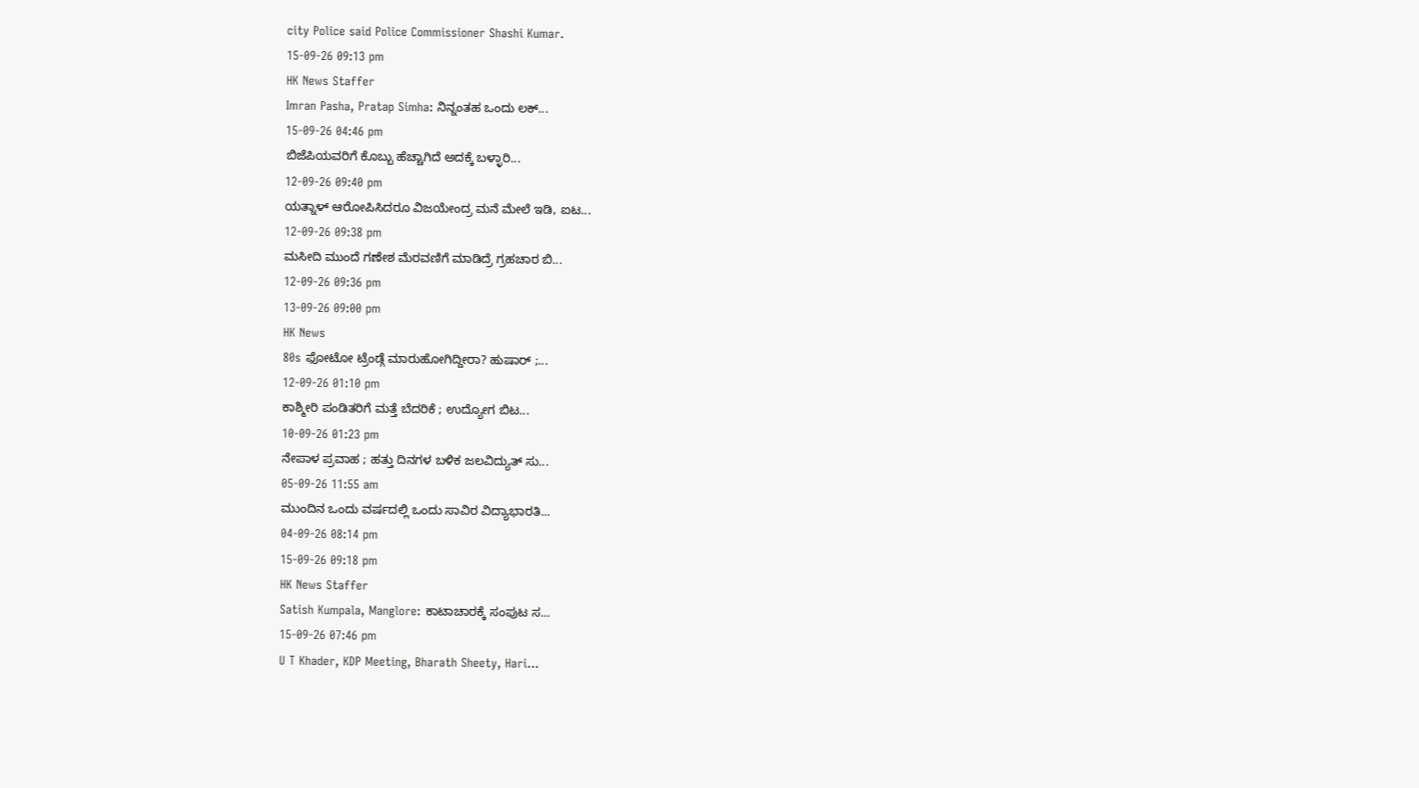city Police said Police Commissioner Shashi Kumar.
15-09-26 09:13 pm
HK News Staffer
Imran Pasha, Pratap Simha: ನಿನ್ನಂತಹ ಒಂದು ಲಕ್...
15-09-26 04:46 pm
ಬಿಜೆಪಿಯವರಿಗೆ ಕೊಬ್ಬು ಹೆಚ್ಚಾಗಿದೆ ಅದಕ್ಕೆ ಬಳ್ಳಾರಿ...
12-09-26 09:40 pm
ಯತ್ನಾಳ್ ಆರೋಪಿಸಿದರೂ ವಿಜಯೇಂದ್ರ ಮನೆ ಮೇಲೆ ಇಡಿ, ಐಟ...
12-09-26 09:38 pm
ಮಸೀದಿ ಮುಂದೆ ಗಣೇಶ ಮೆರವಣಿಗೆ ಮಾಡಿದ್ರೆ ಗ್ರಹಚಾರ ಬಿ...
12-09-26 09:36 pm
13-09-26 09:00 pm
HK News
80s ಫೋಟೋ ಟ್ರೆಂಡ್ಗೆ ಮಾರುಹೋಗಿದ್ದೀರಾ? ಹುಷಾರ್ ;...
12-09-26 01:10 pm
ಕಾಶ್ಮೀರಿ ಪಂಡಿತರಿಗೆ ಮತ್ತೆ ಬೆದರಿಕೆ ; ಉದ್ಯೋಗ ಬಿಟ...
10-09-26 01:23 pm
ನೇಪಾಳ ಪ್ರವಾಹ ; ಹತ್ತು ದಿನಗಳ ಬಳಿಕ ಜಲವಿದ್ಯುತ್ ಸು...
05-09-26 11:55 am
ಮುಂದಿನ ಒಂದು ವರ್ಷದಲ್ಲಿ ಒಂದು ಸಾವಿರ ವಿದ್ಯಾಭಾರತಿ...
04-09-26 08:14 pm
15-09-26 09:18 pm
HK News Staffer
Satish Kumpala, Manglore: ಕಾಟಾಚಾರಕ್ಕೆ ಸಂಪುಟ ಸ...
15-09-26 07:46 pm
U T Khader, KDP Meeting, Bharath Sheety, Hari...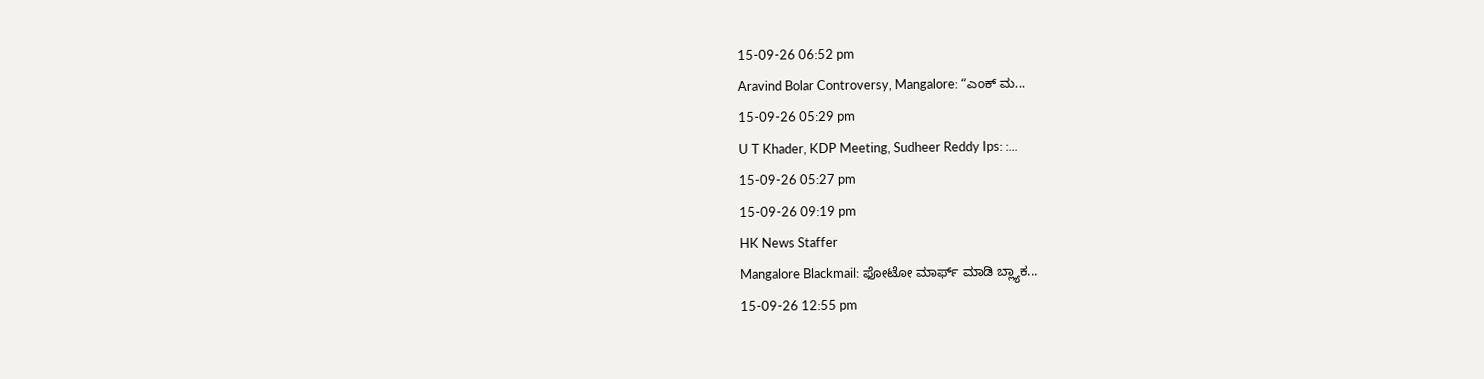15-09-26 06:52 pm
Aravind Bolar Controversy, Mangalore: “ಎಂಕ್ ಮ...
15-09-26 05:29 pm
U T Khader, KDP Meeting, Sudheer Reddy Ips: :...
15-09-26 05:27 pm
15-09-26 09:19 pm
HK News Staffer
Mangalore Blackmail: ಫೋಟೋ ಮಾರ್ಫ್ ಮಾಡಿ ಬ್ಲ್ಯಾಕ...
15-09-26 12:55 pm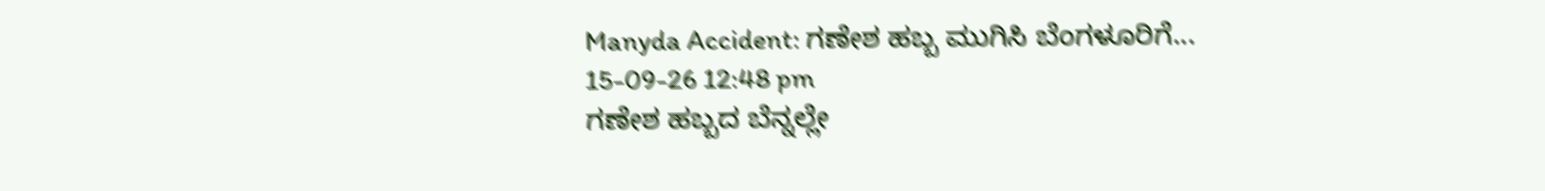Manyda Accident: ಗಣೇಶ ಹಬ್ಬ ಮುಗಿಸಿ ಬೆಂಗಳೂರಿಗೆ...
15-09-26 12:48 pm
ಗಣೇಶ ಹಬ್ಬದ ಬೆನ್ನಲ್ಲೇ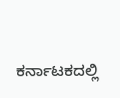ಕರ್ನಾಟಕದಲ್ಲಿ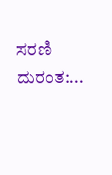ಸರಣಿ ದುರಂತ:...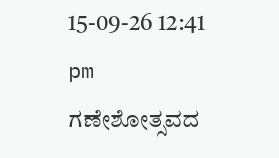15-09-26 12:41 pm
ಗಣೇಶೋತ್ಸವದ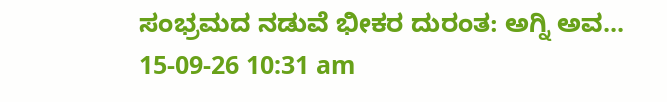ಸಂಭ್ರಮದ ನಡುವೆ ಭೀಕರ ದುರಂತ: ಅಗ್ನಿ ಅವ...
15-09-26 10:31 am